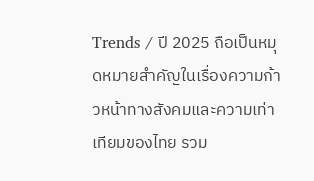Trends / ปี 2025 ถือเป็นหมุดหมายสำคัญในเรื่องความก้าวหน้าทางสังคมและความเท่าเทียมของไทย รวม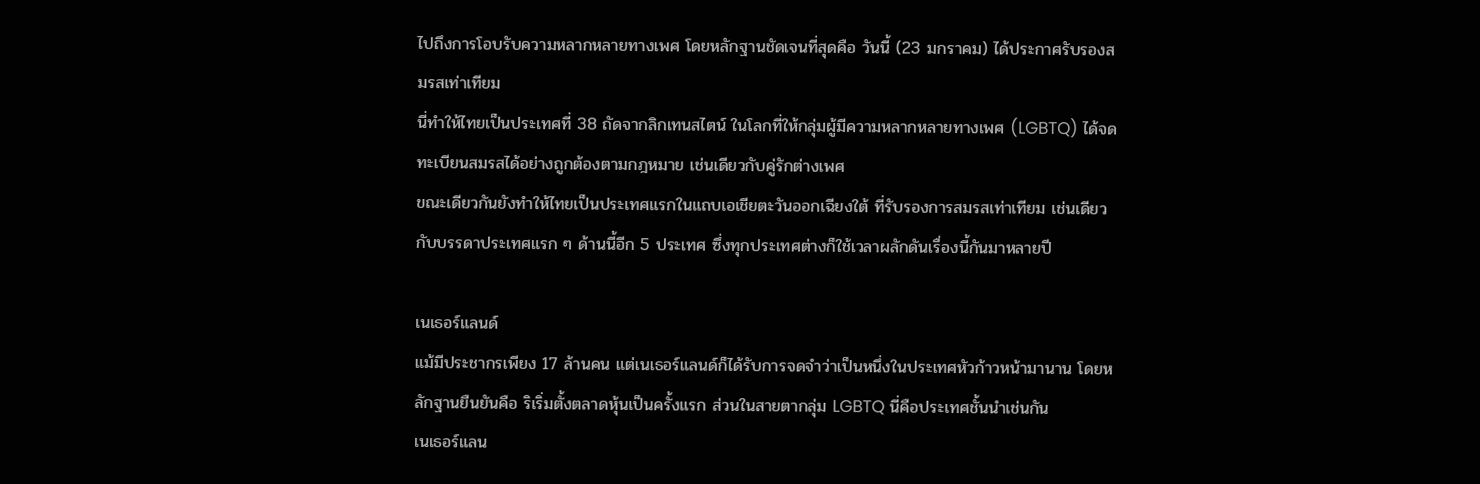ไปถึงการโอบรับความหลากหลายทางเพศ โดยหลักฐานชัดเจนที่สุดคือ วันนี้ (23 มกราคม) ได้ประกาศรับรองสมรสเท่าเทียม
นี่ทำให้ไทยเป็นประเทศที่ 38 ถัดจากลิกเทนสไตน์ ในโลกที่ให้กลุ่มผู้มีความหลากหลายทางเพศ (LGBTQ) ได้จดทะเบียนสมรสได้อย่างถูกต้องตามกฎหมาย เช่นเดียวกับคู่รักต่างเพศ
ขณะเดียวกันยังทำให้ไทยเป็นประเทศแรกในแถบเอเชียตะวันออกเฉียงใต้ ที่รับรองการสมรสเท่าเทียม เช่นเดียวกับบรรดาประเทศแรก ๆ ด้านนี้อีก 5 ประเทศ ซึ่งทุกประเทศต่างก็ใช้เวลาผลักดันเรื่องนี้กันมาหลายปี

เนเธอร์แลนด์
แม้มีประชากรเพียง 17 ล้านคน แต่เนเธอร์แลนด์ก็ได้รับการจดจำว่าเป็นหนึ่งในประเทศหัวก้าวหน้ามานาน โดยหลักฐานยืนยันคือ ริเริ่มตั้งตลาดหุ้นเป็นครั้งแรก ส่วนในสายตากลุ่ม LGBTQ นี่คือประเทศชั้นนำเช่นกัน
เนเธอร์แลน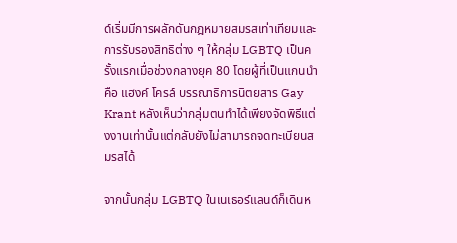ด์เริ่มมีการผลักดันกฎหมายสมรสเท่าเทียมและการรับรองสิทธิต่าง ๆ ให้กลุ่ม LGBTQ เป็นครั้งแรกเมื่อช่วงกลางยุค 80 โดยผู้ที่เป็นแกนนำคือ แฮงค์ โครล์ บรรณาธิการนิตยสาร Gay Krant หลังเห็นว่ากลุ่มตนทำได้เพียงจัดพิธีแต่งงานเท่านั้นแต่กลับยังไม่สามารถจดทะเบียนสมรสได้

จากนั้นกลุ่ม LGBTQ ในเนเธอร์แลนด์ก็เดินห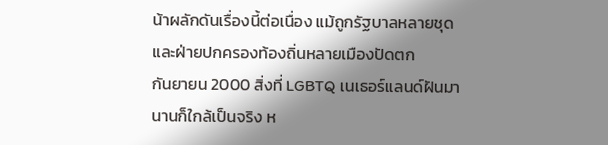น้าผลักดันเรื่องนี้ต่อเนื่อง แม้ถูกรัฐบาลหลายชุดและฝ่ายปกครองท้องถิ่นหลายเมืองปัดตก
กันยายน 2000 สิ่งที่ LGBTQ เนเธอร์แลนด์ฝันมานานก็ใกล้เป็นจริง ห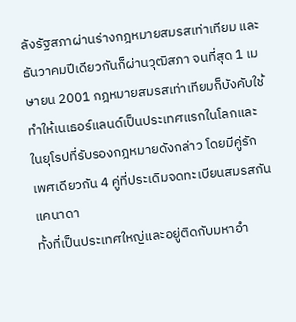ลังรัฐสภาผ่านร่างกฎหมายสมรสเท่าเทียม และธันวาคมปีเดียวกันก็ผ่านวุฒิสภา จนที่สุด 1 เมษายน 2001 กฎหมายสมรสเท่าเทียมก็บังคับใช้ ทำให้เนเธอร์แลนด์เป็นประเทศแรกในโลกและในยุโรปที่รับรองกฎหมายดังกล่าว โดยมีคู่รักเพศเดียวกัน 4 คู่ที่ประเดิมจดทะเบียนสมรสกัน
แคนาดา
ทั้งที่เป็นประเทศใหญ่และอยู่ติดกับมหาอำ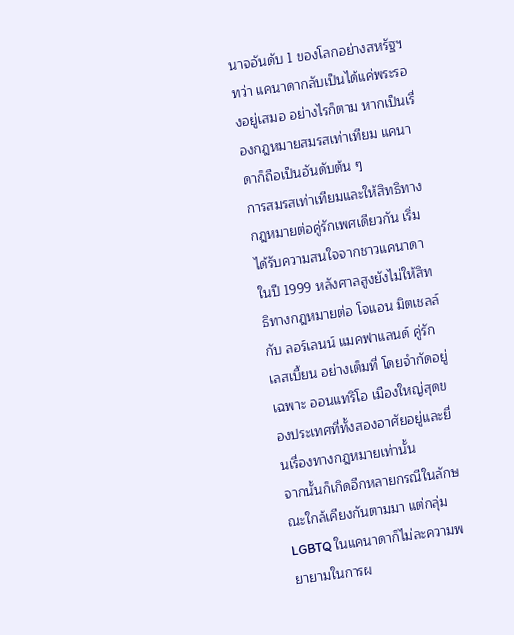นาจอันดับ 1 ของโลกอย่างสหรัฐฯ ทว่า แคนาดากลับเป็นได้แค่พระรองอยู่เสมอ อย่างไรก็ตาม หากเป็นเรื่องกฎหมายสมรสเท่าเทียม แคนาดาก็ถือเป็นอันดับต้น ๆ
การสมรสเท่าเทียมและให้สิทธิทางกฎหมายต่อคู่รักเพศเดียวกัน เริ่มได้รับความสนใจจากชาวแคนาดาในปี 1999 หลังศาลสูงยังไม่ให้สิทธิทางกฎหมายต่อ โจแอน มิตเชลล์ กับ ลอร์เลนน์ แมคฟาแลนด์ คู่รักเลสเบี้ยน อย่างเต็มที่ โดยจำกัดอยู่เฉพาะ ออนแทริโอ เมืองใหญ่สุดของประเทศที่ทั้งสองอาศัยอยู่และยื่นเรื่องทางกฎหมายเท่านั้น
จากนั้นก็เกิดอีกหลายกรณีในลักษณะใกล้เคียงกันตามมา แต่กลุ่ม LGBTQ ในแคนาดาก็ไม่ละความพยายามในการผ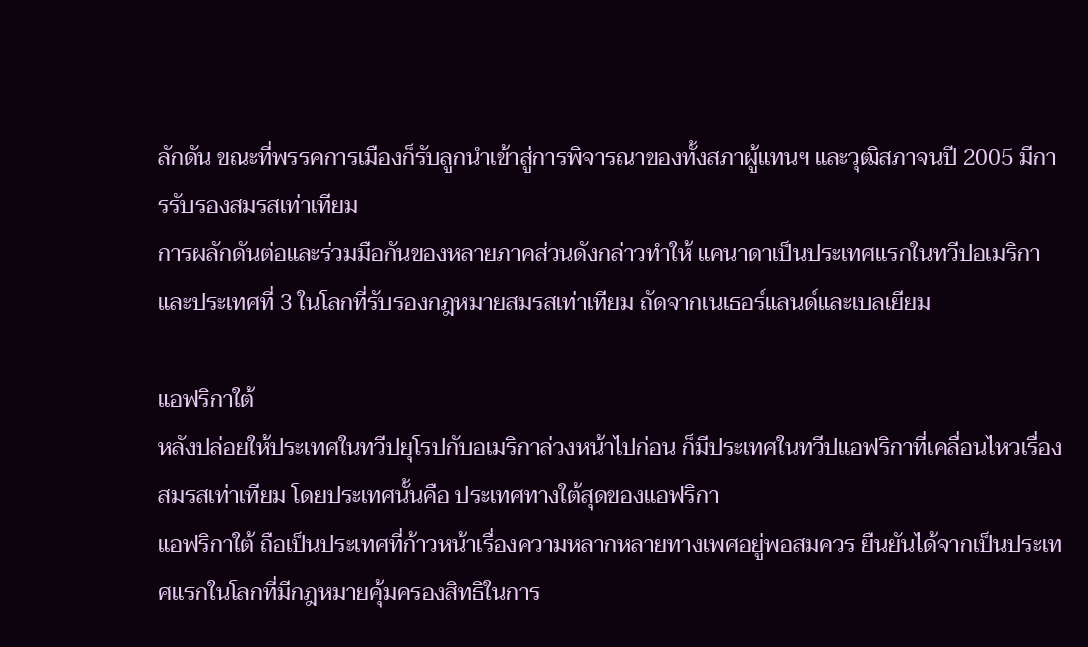ลักดัน ขณะที่พรรคการเมืองก็รับลูกนำเข้าสู่การพิจารณาของทั้งสภาผู้แทนฯ และวุฒิสภาจนปี 2005 มีการรับรองสมรสเท่าเทียม
การผลักดันต่อและร่วมมือกันของหลายภาคส่วนดังกล่าวทำให้ แคนาดาเป็นประเทศแรกในทวีปอเมริกาและประเทศที่ 3 ในโลกที่รับรองกฎหมายสมรสเท่าเทียม ถัดจากเนเธอร์แลนด์และเบลเยียม

แอฟริกาใต้
หลังปล่อยให้ประเทศในทวีปยุโรปกับอเมริกาล่วงหน้าไปก่อน ก็มีประเทศในทวีปแอฟริกาที่เคลื่อนไหวเรื่องสมรสเท่าเทียม โดยประเทศนั้นคือ ประเทศทางใต้สุดของแอฟริกา
แอฟริกาใต้ ถือเป็นประเทศที่ก้าวหน้าเรื่องความหลากหลายทางเพศอยู่พอสมควร ยืนยันได้จากเป็นประเทศแรกในโลกที่มีกฎหมายคุ้มครองสิทธิในการ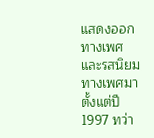แสดงออกทางเพศและรสนิยมทางเพศมาตั้งแต่ปี 1997 ทว่า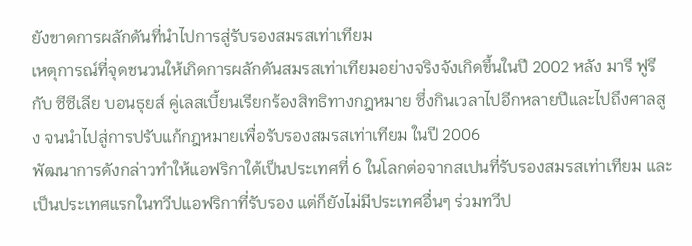ยังขาดการผลักดันที่นำไปการสู่รับรองสมรสเท่าเทียม
เหตุการณ์ที่จุดชนวนให้เกิดการผลักดันสมรสเท่าเทียมอย่างจริงจังเกิดขึ้นในปี 2002 หลัง มารี ฟูรี กับ ซีซีเลีย บอนธุยส์ คู่เลสเบี้ยนเรียกร้องสิทธิทางกฎหมาย ซึ่งกินเวลาไปอีกหลายปีและไปถึงศาลสูง จนนำไปสู่การปรับแก้กฎหมายเพื่อรับรองสมรสเท่าเทียม ในปี 2006
พัฒนาการดังกล่าวทำให้แอฟริกาใต้เป็นประเทศที่ 6 ในโลกต่อจากสเปนที่รับรองสมรสเท่าเทียม และเป็นประเทศแรกในทวีปแอฟริกาที่รับรอง แต่ก็ยังไม่มีประเทศอื่นๆ ร่วมทวีป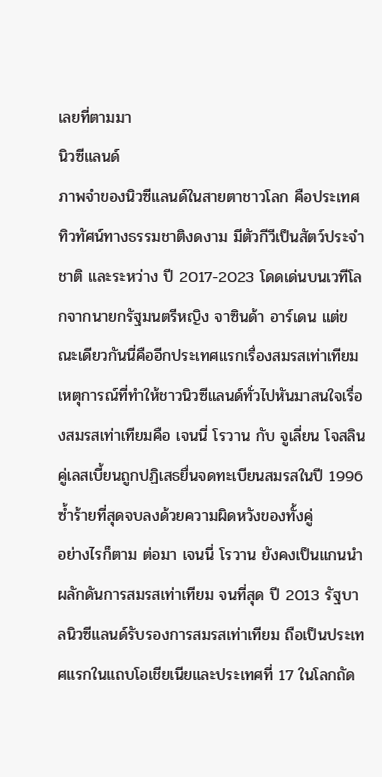เลยที่ตามมา
นิวซีแลนด์
ภาพจำของนิวซีแลนด์ในสายตาชาวโลก คือประเทศทิวทัศน์ทางธรรมชาติงดงาม มีตัวกีวีเป็นสัตว์ประจำชาติ และระหว่าง ปี 2017-2023 โดดเด่นบนเวทีโลกจากนายกรัฐมนตรีหญิง จาซินด้า อาร์เดน แต่ขณะเดียวกันนี่คืออีกประเทศแรกเรื่องสมรสเท่าเทียม
เหตุการณ์ที่ทำให้ชาวนิวซีแลนด์ทั่วไปหันมาสนใจเรื่องสมรสเท่าเทียมคือ เจนนี่ โรวาน กับ จูเลี่ยน โจสลิน คู่เลสเบี้ยนถูกปฏิเสธยื่นจดทะเบียนสมรสในปี 1996 ซ้ำร้ายที่สุดจบลงด้วยความผิดหวังของทั้งคู่
อย่างไรก็ตาม ต่อมา เจนนี่ โรวาน ยังคงเป็นแกนนำผลักดันการสมรสเท่าเทียม จนที่สุด ปี 2013 รัฐบาลนิวซีแลนด์รับรองการสมรสเท่าเทียม ถือเป็นประเทศแรกในแถบโอเชียเนียและประเทศที่ 17 ในโลกถัด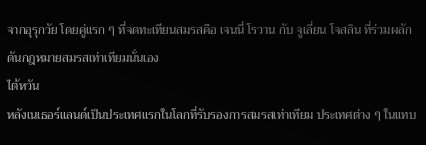จากอุรุกวัย โดยคู่แรก ๆ ที่จดทะเทียนสมรสคือ เจนนี่ โรวาน กับ จูเลี่ยน โจสลิน ที่ร่วมผลักดันกฎหมายสมรสเท่าเทียมนั่นเอง
ไต้หวัน
หลังเนเธอร์แลนด์เป็นประเทศแรกในโลกที่รับรองการสมรสเท่าเทียม ประเทศต่าง ๆ ในแทบ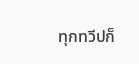ทุกทวีปก็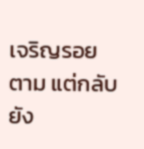เจริญรอยตาม แต่กลับยัง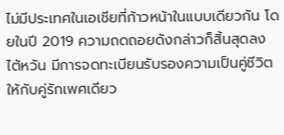ไม่มีประเทศในเอเชียที่ก้าวหน้าในแบบเดียวกัน โดยในปี 2019 ความถดถอยดังกล่าวก็สิ้นสุดลง
ไต้หวัน มีการจดทะเบียนรับรองความเป็นคู่ชีวิตให้กับคู่รักเพศเดียว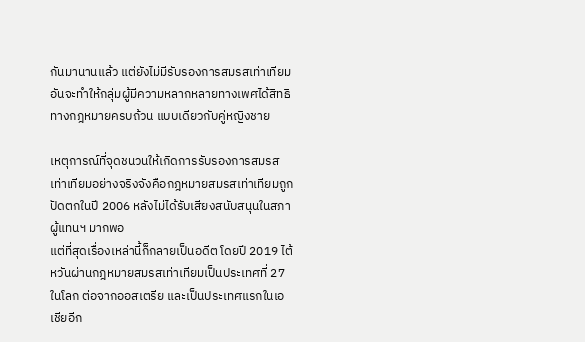กันมานานแล้ว แต่ยังไม่มีรับรองการสมรสเท่าเทียมอันจะทำให้กลุ่มผู้มีความหลากหลายทางเพศได้สิทธิทางกฎหมายครบถ้วน แบบเดียวกับคู่หญิงชาย

เหตุการณ์ที่จุดชนวนให้เกิดการรับรองการสมรสเท่าเทียมอย่างจริงจังคือกฎหมายสมรสเท่าเทียมถูกปัดตกในปี 2006 หลังไม่ได้รับเสียงสนับสนุนในสภาผู้แทนฯ มากพอ
แต่ที่สุดเรื่องเหล่านี้ก็กลายเป็นอดีต โดยปี 2019 ไต้หวันผ่านกฎหมายสมรสเท่าเทียมเป็นประเทศที่ 27 ในโลก ต่อจากออสเตรีย และเป็นประเทศแรกในเอเชียอีก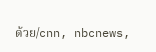ด้วย/cnn, nbcnews,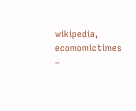wikipedia, ecomomictimes
–